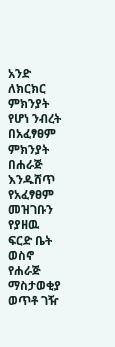አንድ ለክርክር ምክንያት የሆነ ንብረት በአፈፃፀም ምክንያት በሐራጅ እንዱሸጥ የአፈፃፀም መዝገቡን የያዘዉ ፍርድ ቤት ወስኖ የሐራጅ ማስታወቂያ ወጥቶ ገዥ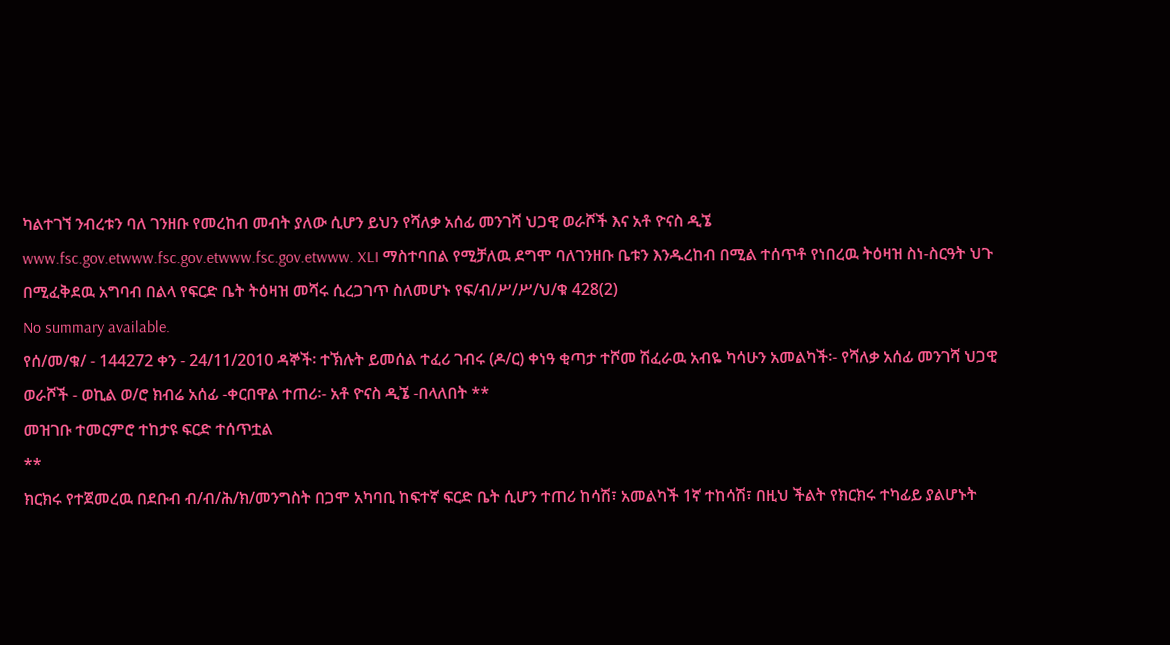ካልተገኘ ንብረቱን ባለ ገንዘቡ የመረከብ መብት ያለው ሲሆን ይህን የሻለቃ አሰፊ መንገሻ ህጋዊ ወራሾች እና አቶ ዮናስ ዲኜ www.fsc.gov.etwww.fsc.gov.etwww.fsc.gov.etwww. XLI ማስተባበል የሚቻለዉ ደግሞ ባለገንዘቡ ቤቱን እንዱረከብ በሚል ተሰጥቶ የነበረዉ ትዕዛዝ ስነ-ስርዓት ህጉ በሚፈቅደዉ አግባብ በልላ የፍርድ ቤት ትዕዛዝ መሻሩ ሲረጋገጥ ስለመሆኑ የፍ/ብ/ሥ/ሥ/ህ/ቁ 428(2)
No summary available.
የሰ/መ/ቁ/ - 144272 ቀን - 24/11/2010 ዳኞች፡ ተኽሉት ይመሰል ተፈሪ ገብሩ (ዶ/ር) ቀነዓ ቂጣታ ተሾመ ሽፈራዉ አብዬ ካሳሁን አመልካች፡- የሻለቃ አሰፊ መንገሻ ህጋዊ ወራሾች - ወኪል ወ/ሮ ክብሬ አሰፊ -ቀርበዋል ተጠሪ፡- አቶ ዮናስ ዲኜ -በላለበት **
መዝገቡ ተመርምሮ ተከታዩ ፍርድ ተሰጥቷል
**
ክርክሩ የተጀመረዉ በደቡብ ብ/ብ/ሕ/ክ/መንግስት በጋሞ አካባቢ ከፍተኛ ፍርድ ቤት ሲሆን ተጠሪ ከሳሽ፣ አመልካች 1ኛ ተከሳሽ፣ በዚህ ችልት የክርክሩ ተካፊይ ያልሆኑት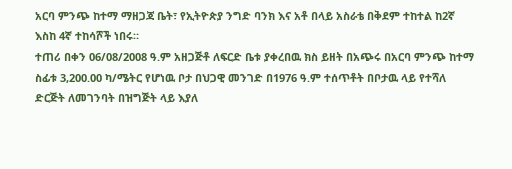አርባ ምንጭ ከተማ ማዘጋጃ ቤት፣ የኢትዮጵያ ንግድ ባንክ እና አቶ በላይ አስራቴ በቅደም ተከተል ከ2ኛ እስከ 4ኛ ተከሳሾች ነበሩ።
ተጠሪ በቀን 06/08/2008 ዓ.ም አዘጋጅቶ ለፍርድ ቤቱ ያቀረበዉ ክስ ይዘት በአጭሩ በአርባ ምንጭ ከተማ ስፊቱ 3,200.00 ካ/ሜትር የሆነዉ ቦታ በህጋዊ መንገድ በ1976 ዓ.ም ተሰጥቶት በቦታዉ ላይ የተሻለ ድርጅት ለመገንባት በዝግጅት ላይ እያለ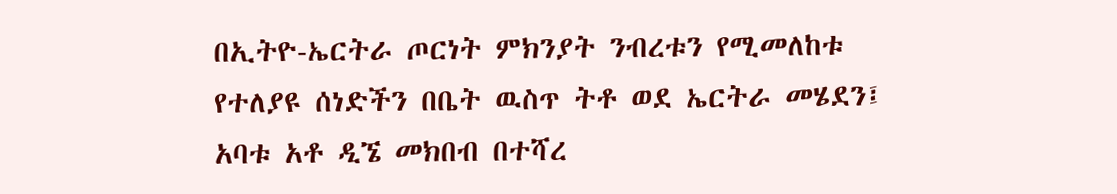በኢትዮ-ኤርትራ ጦርነት ምክንያት ንብረቱን የሚመለከቱ የተለያዩ ሰነድችን በቤት ዉስጥ ትቶ ወደ ኤርትራ መሄደን፤ አባቱ አቶ ዲኜ መክበብ በተሻረ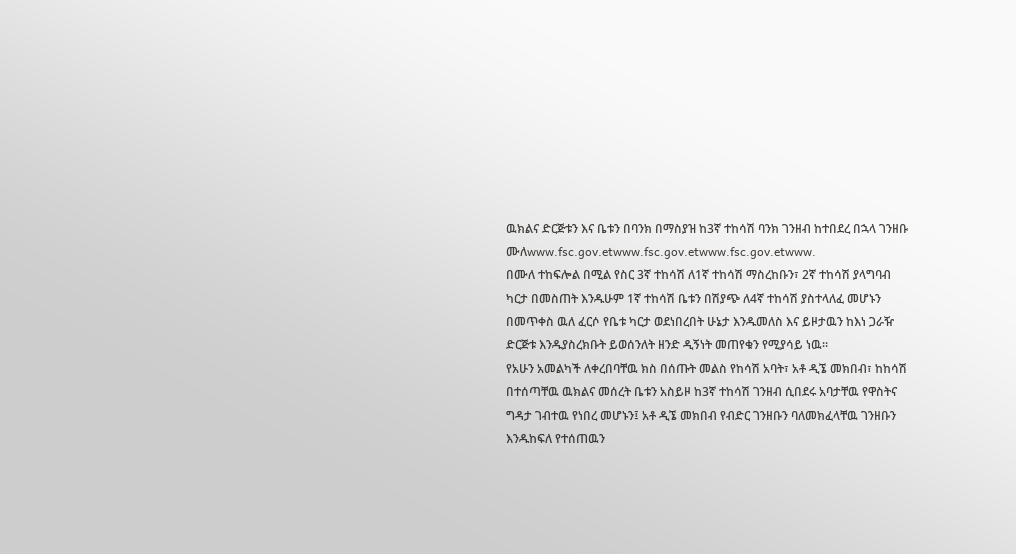ዉክልና ድርጅቱን እና ቤቱን በባንክ በማስያዝ ከ3ኛ ተከሳሽ ባንክ ገንዘብ ከተበደረ በኋላ ገንዘቡ ሙለwww.fsc.gov.etwww.fsc.gov.etwww.fsc.gov.etwww.
በሙለ ተከፍሎል በሚል የስር 3ኛ ተከሳሽ ለ1ኛ ተከሳሽ ማስረከቡን፣ 2ኛ ተከሳሽ ያላግባብ ካርታ በመስጠት እንዱሁም 1ኛ ተከሳሽ ቤቱን በሽያጭ ለ4ኛ ተከሳሽ ያስተላለፈ መሆኑን በመጥቀስ ዉለ ፈርሶ የቤቱ ካርታ ወደነበረበት ሁኔታ እንዱመለስ እና ይዞታዉን ከእነ ጋራዥ ድርጅቱ እንዱያስረክቡት ይወሰንለት ዘንድ ዲኝነት መጠየቁን የሚያሳይ ነዉ።
የአሁን አመልካች ለቀረበባቸዉ ክስ በሰጡት መልስ የከሳሽ አባት፣ አቶ ዲኜ መክበብ፣ ከከሳሽ በተሰጣቸዉ ዉክልና መሰረት ቤቱን አስይዞ ከ3ኛ ተከሳሽ ገንዘብ ሲበደሩ አባታቸዉ የዋስትና ግዳታ ገብተዉ የነበረ መሆኑን፤ አቶ ዲኜ መክበብ የብድር ገንዘቡን ባለመክፈላቸዉ ገንዘቡን እንዱከፍለ የተሰጠዉን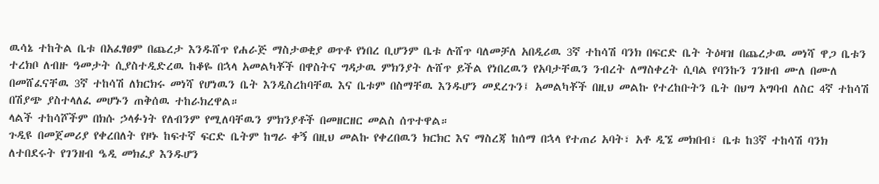ዉሳኔ ተከትል ቤቱ በአፈፃፀም በጨረታ እንዱሸጥ የሐራጅ ማስታወቂያ ወጥቶ የነበረ ቢሆንም ቤቱ ሉሸጥ ባለመቻለ አበዲሪዉ 3ኛ ተከሳሽ ባንክ በፍርድ ቤት ትዕዛዝ በጨረታዉ መነሻ ዋጋ ቤቱን ተረክቦ ለብዙ ዓመታት ሲያስተዲድረዉ ከቆዬ በኋላ አመልካቾች በዋስትና ግዳታዉ ምክንያት ሉሸጥ ይችል የነበረዉን የአባታቸዉን ንብረት ለማስቀረት ሲባል የባንኩን ገንዘብ ሙለ በሙለ በመሸፈናቸዉ 3ኛ ተከሳሽ ለክርክሩ መነሻ የሆነዉን ቤት እንዲስረከባቸዉ እና ቤቱም በስማቸዉ እንዱሆን መደረጉን፤ አመልካቾች በዚህ መልኩ የተረከቡትን ቤት በህግ አግባብ ለስር 4ኛ ተከሳሽ በሽያጭ ያስተላለፈ መሆኑን ጠቅሰዉ ተከራክረዋል።
ላልች ተከሳሾችም በክሱ ኃላፉነት የለብንም የሚለባቸዉን ምክንያቶች በመዘርዘር መልስ ሰጥተዋል።
ጉዲዩ በመጀመሪያ የቀረበለት የዞኑ ከፍተኛ ፍርድ ቤትም ከግራ ቀኝ በዚህ መልኩ የቀረበዉን ክርክር እና ማስረጃ ከሰማ በኋላ የተጠሪ አባት፣ አቶ ዲኜ መክበብ፣ ቤቱ ከ3ኛ ተከሳሽ ባንክ ለተበደሩት የገንዘብ ዔዲ መክፈያ እንዱሆን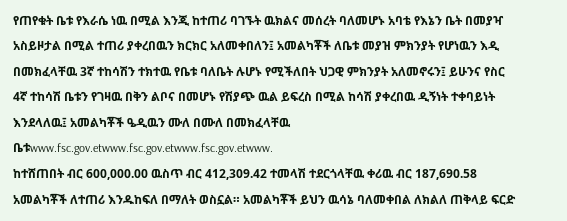የጠየቁት ቤቱ የእራሴ ነዉ በሚል እንጂ ከተጠሪ ባገኙት ዉክልና መሰረት ባለመሆኑ አባቴ የእኔን ቤት በመያዣ አስይዞታል በሚል ተጠሪ ያቀረበዉን ክርክር አለመቀበለን፤ አመልካቾች ለቤቱ መያዝ ምክንያት የሆነዉን እዲ በመክፈላቸዉ 3ኛ ተከሳሽን ተክተዉ የቤቱ ባለቤት ሉሆኑ የሚችለበት ህጋዊ ምክንያት አለመኖሩን፤ ይሁንና የስር 4ኛ ተከሳሽ ቤቱን የገዛዉ በቅን ልቦና በመሆኑ የሽያጭ ዉል ይፍረስ በሚል ከሳሽ ያቀረበዉ ዲኝነት ተቀባይነት እንደላለዉ፤ አመልካቾች ዔዲዉን ሙለ በሙለ በመክፈላቸዉ ቤቱwww.fsc.gov.etwww.fsc.gov.etwww.fsc.gov.etwww.
ከተሸጠበት ብር 600,000.00 ዉስጥ ብር 412,309.42 ተመላሽ ተደርጎላቸዉ ቀሪዉ ብር 187,690.58 አመልካቾች ለተጠሪ እንዱከፍለ በማለት ወስኗል። አመልካቾች ይህን ዉሳኔ ባለመቀበል ለክልለ ጠቅላይ ፍርድ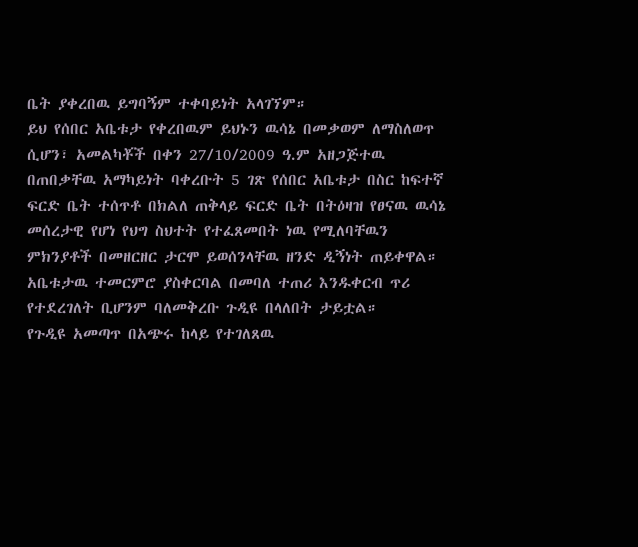ቤት ያቀረበዉ ይግባኝም ተቀባይነት አላገኘም።
ይህ የሰበር አቤቱታ የቀረበዉም ይህኑን ዉሳኔ በመቃወም ለማስለወጥ ሲሆን፣ አመልካቾች በቀን 27/10/2009 ዓ.ም አዘጋጅተዉ በጠበቃቸዉ አማካይነት ባቀረቡት 5 ገጽ የሰበር አቤቱታ በስር ከፍተኛ ፍርድ ቤት ተሰጥቶ በክልለ ጠቅላይ ፍርድ ቤት በትዕዛዝ የፀናዉ ዉሳኔ መሰረታዊ የሆነ የህግ ስህተት የተፈጸመበት ነዉ የሚለባቸዉን ምክንያቶች በመዘርዘር ታርሞ ይወሰንላቸዉ ዘንድ ዲኝነት ጠይቀዋል። አቤቱታዉ ተመርምሮ ያስቀርባል በመባለ ተጠሪ እንዱቀርብ ጥሪ የተደረገለት ቢሆንም ባለመቅረቡ ጉዲዩ በላለበት ታይቷል።
የጉዲዩ አመጣጥ በአጭሩ ከላይ የተገለጸዉ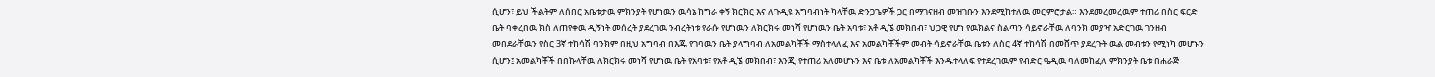ሲሆን፣ ይህ ችልትም ለሰበር አቤቱታዉ ምክንያት የሆነዉን ዉሳኔ ከግራ ቀኝ ክርክር እና ለጉዲዩ አግባብነት ካላቸዉ ድንጋጌዎች ጋር በማገናዘብ መዝገቡን እንደሚከተለዉ መርምሮታል። እንደመረመረዉም ተጠሪ በስር ፍርድ ቤት ባቀረበዉ ክስ ለጠየቀዉ ዲኝነት መሰረት ያደረገዉ ንብረትነቱ የራሱ የሆነዉን ለክርክሩ መነሻ የሆነዉን ቤት አባቱ፣ አቶ ዲኜ መክበብ፣ ህጋዊ የሆነ የዉክልና ስልጣን ሳይኖራቸዉ ለባንክ መያዣ አድርገዉ ገንዘብ መበደራቸዉን የስር 3ኛ ተከሳሽ ባንክም በዚህ አግባብ በእጁ የገባዉን ቤት ያላግባብ ለአመልካቾች ማስተላለፈ እና አመልካቾችም መብት ሳይኖራቸዉ ቤቱን ለስር 4ኛ ተከሳሽ በመሸጥ ያደረጉት ዉል መብቱን የሚነካ መሆኑን ሲሆን፤ አመልካቾች በበኩላቸዉ ለክርክሩ መነሻ የሆነዉ ቤት የአባቱ፣ የአቶ ዲኜ መክበብ፣ እንጂ የተጠሪ አለመሆኑን እና ቤቱ ለአመልካቾች እንዱተላለፍ የተደረገዉም የብድር ዔዲዉ ባለመከፈለ ምክንያት ቤቱ በሐራጅ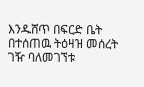እንዱሸጥ በፍርድ ቤት በተሰጠዉ ትዕዛዝ መሰረት ገዥ ባለመገኘቱ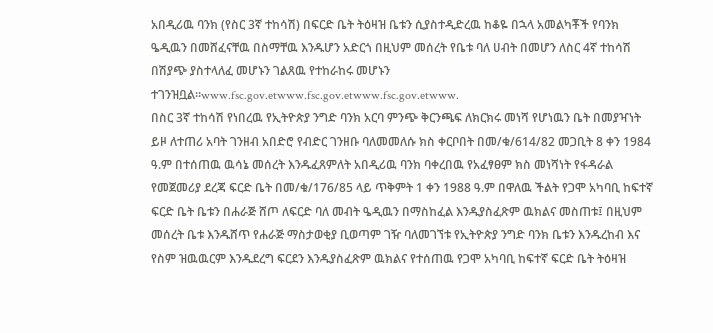አበዲሪዉ ባንክ (የስር 3ኛ ተከሳሽ) በፍርድ ቤት ትዕዛዝ ቤቱን ሲያስተዲድረዉ ከቆዬ በኋላ አመልካቾች የባንክ ዔዲዉን በመሸፈናቸዉ በስማቸዉ እንዱሆን አድርጎ በዚህም መሰረት የቤቱ ባለ ሀብት በመሆን ለስር 4ኛ ተከሳሽ በሽያጭ ያስተላለፈ መሆኑን ገልጸዉ የተከራከሩ መሆኑን ተገንዝቧል።www.fsc.gov.etwww.fsc.gov.etwww.fsc.gov.etwww.
በስር 3ኛ ተከሳሽ የነበረዉ የኢትዮጵያ ንግድ ባንክ አርባ ምንጭ ቅርንጫፍ ለክርክሩ መነሻ የሆነዉን ቤት በመያዣነት ይዞ ለተጠሪ አባት ገንዘብ አበድሮ የብድር ገንዘቡ ባለመመለሱ ክስ ቀርቦበት በመ/ቁ/614/82 መጋቢት 8 ቀን 1984 ዓ.ም በተሰጠዉ ዉሳኔ መሰረት እንዱፈጸምለት አበዲሪዉ ባንክ ባቀረበዉ የአፈፃፀም ክስ መነሻነት የፋዳራል የመጀመሪያ ደረጃ ፍርድ ቤት በመ/ቁ/176/85 ላይ ጥቅምት 1 ቀን 1988 ዓ.ም በዋለዉ ችልት የጋሞ አካባቢ ከፍተኛ ፍርድ ቤት ቤቱን በሐራጅ ሸጦ ለፍርድ ባለ መብት ዔዲዉን በማስከፈል እንዱያስፈጽም ዉክልና መስጠቱ፤ በዚህም መሰረት ቤቱ እንዱሸጥ የሐራጅ ማስታወቂያ ቢወጣም ገዥ ባለመገኘቱ የኢትዮጵያ ንግድ ባንክ ቤቱን እንዱረከብ እና የስም ዝዉዉርም እንዱደረግ ፍርደን እንዱያስፈጽም ዉክልና የተሰጠዉ የጋሞ አካባቢ ከፍተኛ ፍርድ ቤት ትዕዛዝ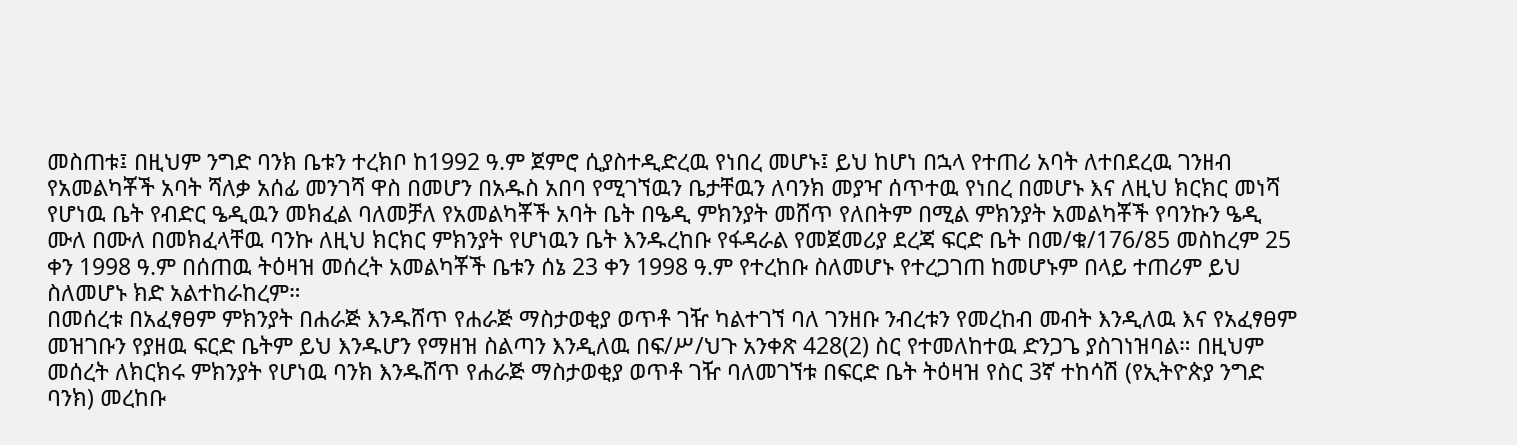መስጠቱ፤ በዚህም ንግድ ባንክ ቤቱን ተረክቦ ከ1992 ዓ.ም ጀምሮ ሲያስተዲድረዉ የነበረ መሆኑ፤ ይህ ከሆነ በኋላ የተጠሪ አባት ለተበደረዉ ገንዘብ የአመልካቾች አባት ሻለቃ አሰፊ መንገሻ ዋስ በመሆን በአዱስ አበባ የሚገኘዉን ቤታቸዉን ለባንክ መያዣ ሰጥተዉ የነበረ በመሆኑ እና ለዚህ ክርክር መነሻ የሆነዉ ቤት የብድር ዔዲዉን መክፈል ባለመቻለ የአመልካቾች አባት ቤት በዔዲ ምክንያት መሸጥ የለበትም በሚል ምክንያት አመልካቾች የባንኩን ዔዲ ሙለ በሙለ በመክፈላቸዉ ባንኩ ለዚህ ክርክር ምክንያት የሆነዉን ቤት እንዱረከቡ የፋዳራል የመጀመሪያ ደረጃ ፍርድ ቤት በመ/ቁ/176/85 መስከረም 25 ቀን 1998 ዓ.ም በሰጠዉ ትዕዛዝ መሰረት አመልካቾች ቤቱን ሰኔ 23 ቀን 1998 ዓ.ም የተረከቡ ስለመሆኑ የተረጋገጠ ከመሆኑም በላይ ተጠሪም ይህ ስለመሆኑ ክድ አልተከራከረም።
በመሰረቱ በአፈፃፀም ምክንያት በሐራጅ እንዱሸጥ የሐራጅ ማስታወቂያ ወጥቶ ገዥ ካልተገኘ ባለ ገንዘቡ ንብረቱን የመረከብ መብት እንዲለዉ እና የአፈፃፀም መዝገቡን የያዘዉ ፍርድ ቤትም ይህ እንዱሆን የማዘዝ ስልጣን እንዲለዉ በፍ/ሥ/ህጉ አንቀጽ 428(2) ስር የተመለከተዉ ድንጋጌ ያስገነዝባል። በዚህም መሰረት ለክርክሩ ምክንያት የሆነዉ ባንክ እንዱሸጥ የሐራጅ ማስታወቂያ ወጥቶ ገዥ ባለመገኘቱ በፍርድ ቤት ትዕዛዝ የስር 3ኛ ተከሳሽ (የኢትዮጵያ ንግድ ባንክ) መረከቡ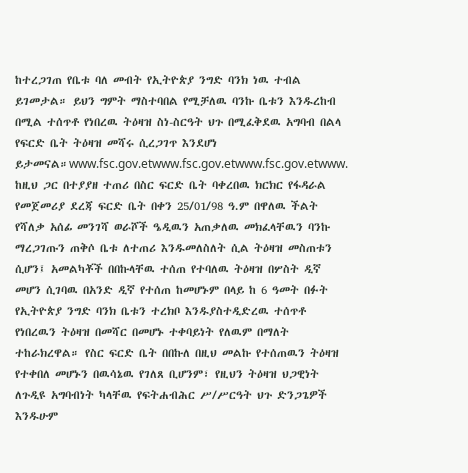ከተረጋገጠ የቤቱ ባለ መብት የኢትዮጵያ ንግድ ባንክ ነዉ ተብል ይገመታል። ይህን ግምት ማስተባበል የሚቻለዉ ባንኩ ቤቱን እንዱረከብ በሚል ተሰጥቶ የነበረዉ ትዕዛዝ ስነ-ስርዓት ህጉ በሚፈቅደዉ አግባብ በልላ የፍርድ ቤት ትዕዛዝ መሻሩ ሲረጋገጥ እንደሆነ ይታመናል።www.fsc.gov.etwww.fsc.gov.etwww.fsc.gov.etwww.
ከዚህ ጋር በተያያዘ ተጠሪ በስር ፍርድ ቤት ባቀረበዉ ክርክር የፋዳራል የመጀመሪያ ደረጃ ፍርድ ቤት በቀን 25/01/98 ዓ.ም በዋለዉ ችልት የሻለቃ አሰፊ መንገሻ ወራሾች ዔዲዉን አጠቃለዉ መክፈላቸዉን ባንኩ ማረጋገጡን ጠቅሶ ቤቱ ለተጠሪ እንዱመለስለት ሲል ትዕዛዝ መስጠቱን ሲሆን፤ አመልካቾች በበኩላቸዉ ተሰጠ የተባለዉ ትዕዛዝ በሦስት ዲኛ መሆን ሲገባዉ በአንድ ዲኛ የተሰጠ ከመሆኑም በላይ ከ 6 ዓመት በፉት የኢትዮጵያ ንግድ ባንክ ቤቱን ተረክቦ እንዱያስተዲድረዉ ተሰጥቶ የነበረዉን ትዕዛዝ በመሻር በመሆኑ ተቀባይነት የለዉም በማለት ተከራክረዋል። የስር ፍርድ ቤት በበኩለ በዚህ መልኩ የተሰጠዉን ትዕዛዝ የተቀበለ መሆኑን በዉሳኔዉ የገለጸ ቢሆንም፣ የዚህን ትዕዛዝ ህጋዊነት ለጉዲዩ አግባብነት ካላቸዉ የፍትሐብሕር ሥ/ሥርዓት ህጉ ድንጋጌዎች እንዱሁም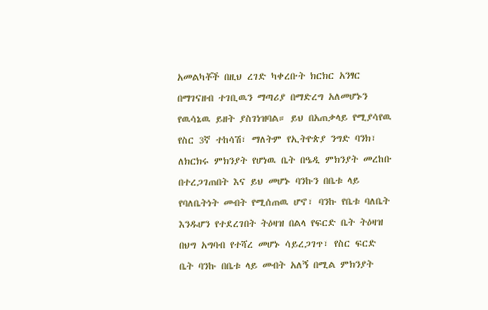አመልካቾች በዚህ ረገድ ካቀረቡት ክርክር አንፃር በማገናዘብ ተገቢዉን ማጣሪያ በማድረግ አለመሆኑን የዉሳኔዉ ይዘት ያስገነዝባል። ይህ በአጠቃላይ የሚያሳየዉ የስር 3ኛ ተከሳሽ፣ ማለትም የኢትዮጵያ ንግድ ባንክ፣ ለክርክሩ ምክንያት የሆነዉ ቤት በዔዲ ምክንያት መረከቡ በተረጋገጠበት እና ይህ መሆኑ ባንኩን በቤቱ ላይ የባለቤትነት መብት የሚሰጠዉ ሆኖ፣ ባንኩ የቤቱ ባለቤት እንዱሆን የተደረገበት ትዕዛዝ በልላ የፍርድ ቤት ትዕዛዝ በህግ አግባብ የተሻረ መሆኑ ሳይረጋገጥ፣ የስር ፍርድ ቤት ባንኩ በቤቱ ላይ መብት አለኝ በሚል ምክንያት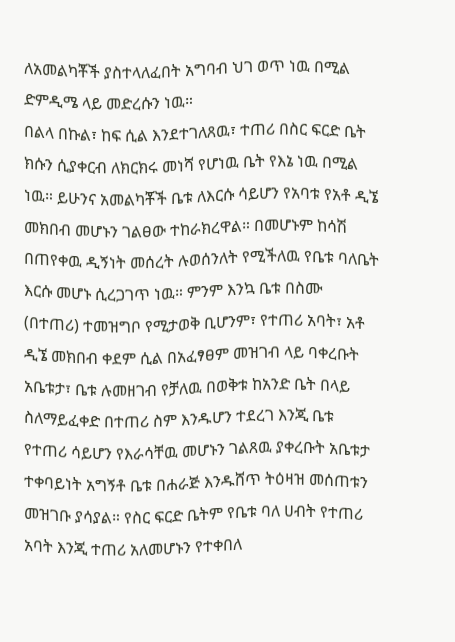ለአመልካቾች ያስተላለፈበት አግባብ ህገ ወጥ ነዉ በሚል ድምዲሜ ላይ መድረሱን ነዉ።
በልላ በኩል፣ ከፍ ሲል እንደተገለጸዉ፣ ተጠሪ በስር ፍርድ ቤት ክሱን ሲያቀርብ ለክርክሩ መነሻ የሆነዉ ቤት የእኔ ነዉ በሚል ነዉ። ይሁንና አመልካቾች ቤቱ ለእርሱ ሳይሆን የአባቱ የአቶ ዲኜ መክበብ መሆኑን ገልፀው ተከራክረዋል። በመሆኑም ከሳሽ በጠየቀዉ ዲኝነት መሰረት ሉወሰንለት የሚችለዉ የቤቱ ባለቤት እርሱ መሆኑ ሲረጋገጥ ነዉ። ምንም እንኳ ቤቱ በስሙ (በተጠሪ) ተመዝግቦ የሚታወቅ ቢሆንም፣ የተጠሪ አባት፣ አቶ ዲኜ መክበብ ቀደም ሲል በአፈፃፀም መዝገብ ላይ ባቀረቡት አቤቱታ፣ ቤቱ ሉመዘገብ የቻለዉ በወቅቱ ከአንድ ቤት በላይ ስለማይፈቀድ በተጠሪ ስም እንዱሆን ተደረገ እንጂ ቤቱ የተጠሪ ሳይሆን የእራሳቸዉ መሆኑን ገልጸዉ ያቀረቡት አቤቱታ ተቀባይነት አግኝቶ ቤቱ በሐራጅ እንዱሸጥ ትዕዛዝ መሰጠቱን መዝገቡ ያሳያል። የስር ፍርድ ቤትም የቤቱ ባለ ሀብት የተጠሪ አባት እንጂ ተጠሪ አለመሆኑን የተቀበለ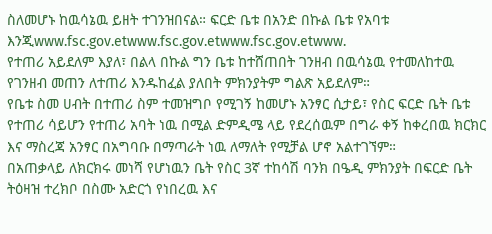ስለመሆኑ ከዉሳኔዉ ይዘት ተገንዝበናል። ፍርድ ቤቱ በአንድ በኩል ቤቱ የአባቱ እንጂwww.fsc.gov.etwww.fsc.gov.etwww.fsc.gov.etwww.
የተጠሪ አይደለም እያለ፣ በልላ በኩል ግን ቤቱ ከተሸጠበት ገንዘብ በዉሳኔዉ የተመለከተዉ የገንዘብ መጠን ለተጠሪ እንዱከፈል ያለበት ምክንያትም ግልጽ አይደለም።
የቤቱ ስመ ሀብት በተጠሪ ስም ተመዝግቦ የሚገኝ ከመሆኑ አንፃር ሲታይ፣ የስር ፍርድ ቤት ቤቱ የተጠሪ ሳይሆን የተጠሪ አባት ነዉ በሚል ድምዲሜ ላይ የደረሰዉም በግራ ቀኝ ከቀረበዉ ክርክር እና ማስረጃ አንፃር በአግባቡ በማጣራት ነዉ ለማለት የሚቻል ሆኖ አልተገኘም።
በአጠቃላይ ለክርክሩ መነሻ የሆነዉን ቤት የስር 3ኛ ተከሳሽ ባንክ በዔዲ ምክንያት በፍርድ ቤት ትዕዛዝ ተረክቦ በስሙ አድርጎ የነበረዉ እና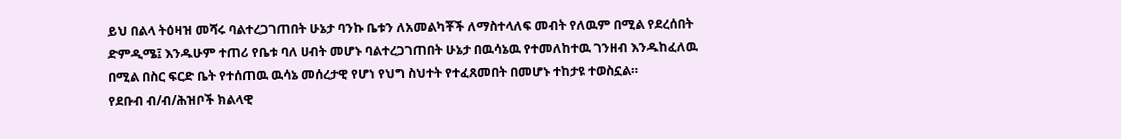ይህ በልላ ትዕዛዝ መሻሩ ባልተረጋገጠበት ሁኔታ ባንኩ ቤቱን ለአመልካቾች ለማስተላለፍ መብት የለዉም በሚል የደረሰበት ድምዲሜ፤ እንዱሁም ተጠሪ የቤቱ ባለ ሀብት መሆኑ ባልተረጋገጠበት ሁኔታ በዉሳኔዉ የተመለከተዉ ገንዘብ እንዱከፈለዉ በሚል በስር ፍርድ ቤት የተሰጠዉ ዉሳኔ መሰረታዊ የሆነ የህግ ስህተት የተፈጸመበት በመሆኑ ተከታዩ ተወስኗል።
የደቡብ ብ/ብ/ሕዝቦች ክልላዊ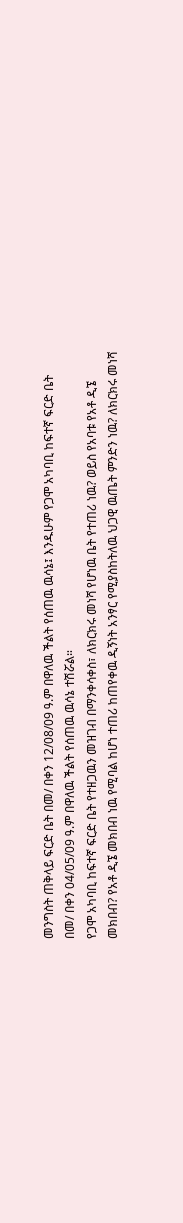መንግስት ጠቅላይ ፍርድ ቤት በመ/ በቀን 12/08/09 ዓ.ም በዋለዉ ችልት የሰጠዉ ዉሳኔ፤ እንዱሁም የጋሞ አካባቢ ከፍተኛ ፍርድ ቤት በመ/ በቀን 04/05/09 ዓ.ም በዋለዉ ችልት የሰጠዉ ዉሳኔ ተሽሯል።
የጋሞ አካባቢ ከፍተኛ ፍርድ ቤት የተዘጋዉን መዝገብ በማንቀሳቀስ፣ ለክርክሩ መነሻ የሆነዉ ቤት የተጠሪ ነዉ? ወይስ የአባቱ የአቶ ዲኜ መክበብ? የአቶ ዲኜ መክበብ ነዉ የሚባል ከሆነ ተጠሪ ከጠየቀዉ ዲኝነት አንፃር የሚያስከትለዉ ህጋዊ ዉጤት ምንድን ነዉ? ለክርክሩ መነሻ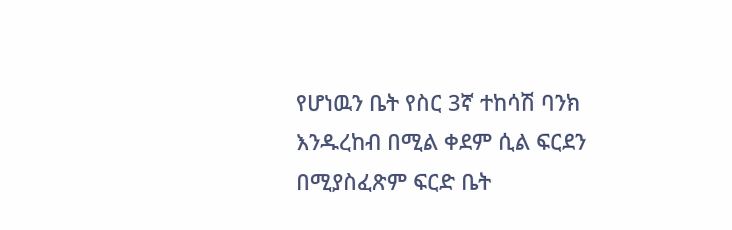የሆነዉን ቤት የስር 3ኛ ተከሳሽ ባንክ እንዱረከብ በሚል ቀደም ሲል ፍርደን በሚያስፈጽም ፍርድ ቤት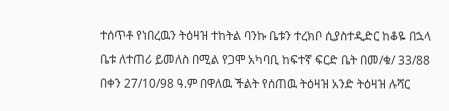ተሰጥቶ የነበረዉን ትዕዛዝ ተከትል ባንኩ ቤቱን ተረክቦ ሲያስተዲድር ከቆዬ በኋላ ቤቱ ለተጠሪ ይመለስ በሚል የጋሞ አካባቢ ከፍተኛ ፍርድ ቤት በመ/ቁ/ 33/88 በቀን 27/10/98 ዓ.ም በዋለዉ ችልት የሰጠዉ ትዕዛዝ አንድ ትዕዛዝ ሉሻር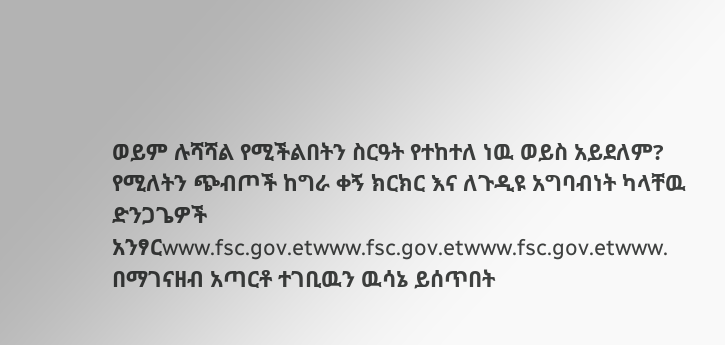ወይም ሉሻሻል የሚችልበትን ስርዓት የተከተለ ነዉ ወይስ አይደለም? የሚለትን ጭብጦች ከግራ ቀኝ ክርክር እና ለጉዲዩ አግባብነት ካላቸዉ ድንጋጌዎች አንፃርwww.fsc.gov.etwww.fsc.gov.etwww.fsc.gov.etwww.
በማገናዘብ አጣርቶ ተገቢዉን ዉሳኔ ይሰጥበት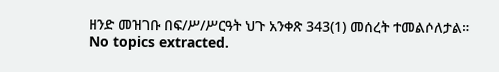ዘንድ መዝገቡ በፍ/ሥ/ሥርዓት ህጉ አንቀጽ 343(1) መሰረት ተመልሶለታል።
No topics extracted.